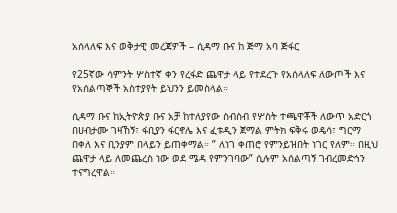አሰላለፍ እና ወቅታዊ መረጃዎች – ሲዳማ ቡና ከ ጅማ አባ ጅፋር

የ25ኛው ሳምንት ሦስተኛ ቀን የረፋድ ጨዋታ ላይ የተደረጉ የአሰላለፍ ለውጦች እና የአሰልጣኞች አስተያየት ይህንን ይመስላል።

ሲዳማ ቡና ከኢትዮጵያ ቡና አቻ ከተለያየው ስብስብ የሦስት ተጫዋቾች ለውጥ አድርጎ በሀብታሙ ገዛኸኝ፣ ፋቢያን ፋርኖሌ እና ፈቱዲን ጀማል ምትክ ፍቅሩ ወዴሳ፣ ግርማ በቀለ እና ቢንያም በላይን ይጠቀማል። ” ለነገ ቀጠሮ የምንይዝበት ነገር የለም። በዚህ ጨዋታ ላይ ለመጨረስ ነው ወደ ሜዳ የምንገባው” ሲሉም አሰልጣኝ ገብረመድኅን ተናግረዋል።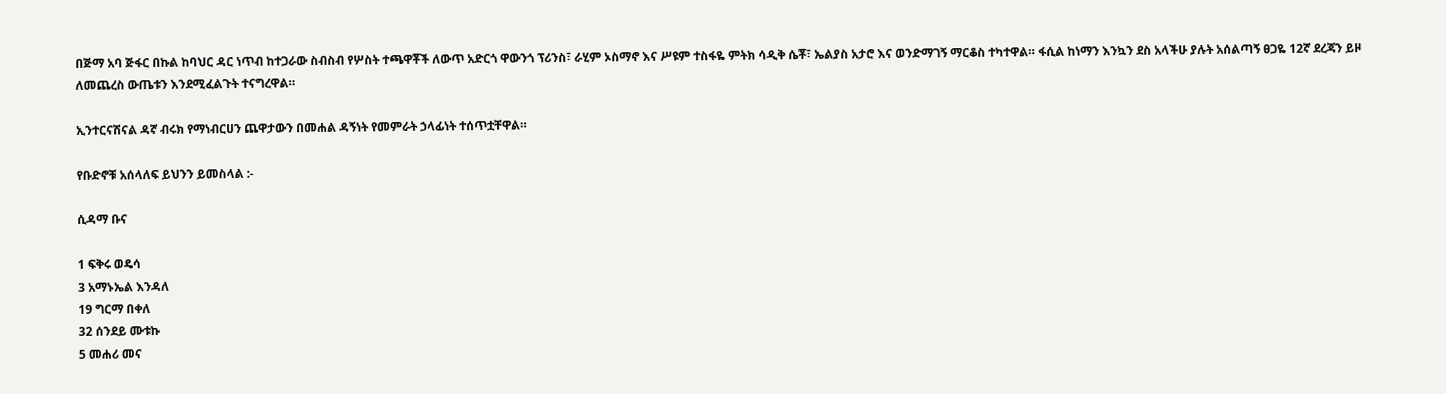በጅማ አባ ጅፋር በኩል ከባህር ዳር ነጥብ ከተጋራው ስብስብ የሦስት ተጫዋቾች ለውጥ አድርጎ ዋውንጎ ፕሪንስ፣ ራሂም ኦስማኖ እና ሥዩም ተስፋዬ ምትክ ሳዲቅ ሴቾ፣ ኤልያስ አታሮ እና ወንድማገኝ ማርቆስ ተካተዋል። ፋሲል ከነማን እንኳን ደስ አላችሁ ያሉት አሰልጣኝ ፀጋዬ 12ኛ ደረጃን ይዞ ለመጨረስ ውጤቱን እንደሚፈልጉት ተናግረዋል።

ኢንተርናሽናል ዳኛ ብሩክ የማነብርሀን ጨዋታውን በመሐል ዳኝነት የመምራት ኃላፊነት ተሰጥቷቸዋል።

የቡድኖቹ አሰላለፍ ይህንን ይመስላል :-

ሲዳማ ቡና

1 ፍቅሩ ወዴሳ
3 አማኑኤል እንዳለ
19 ግርማ በቀለ
32 ሰንደይ ሙቱኩ
5 መሐሪ መና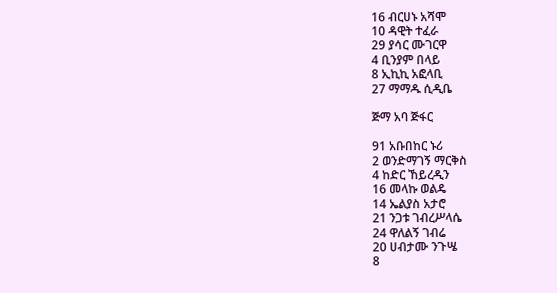16 ብርሀኑ አሻሞ
10 ዳዊት ተፈራ
29 ያሳር ሙገርዋ
4 ቢንያም በላይ
8 ኢኪኪ አፎላቢ
27 ማማዱ ሲዲቤ

ጅማ አባ ጅፋር

91 አቡበከር ኑሪ
2 ወንድማገኝ ማርቅስ
4 ከድር ኸይረዲን
16 መላኩ ወልዴ
14 ኤልያስ አታሮ
21 ንጋቱ ገብረሥላሴ
24 ዋለልኝ ገብሬ
20 ሀብታሙ ንጉሤ
8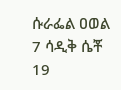ሱራፌል ዐወል
7 ሳዲቅ ሴቾ
19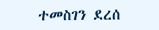ተመስገን ደረሰ